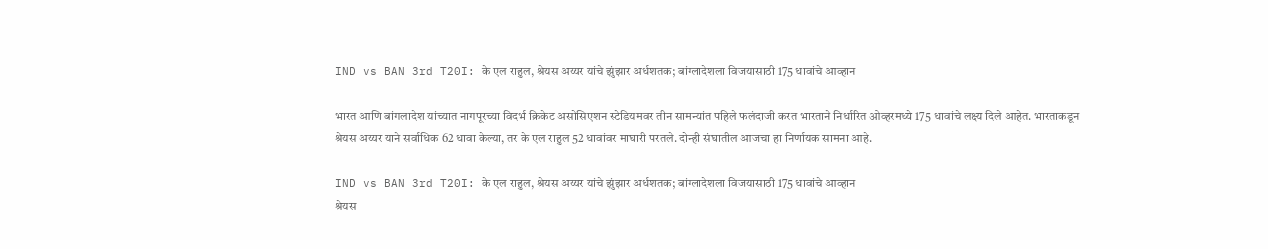IND vs BAN 3rd T20I: के एल राहुल, श्रेयस अय्यर यांचे झुंझार अर्धशतक; बांग्लादेशला विजयासाठी 175 धावांचे आव्हान

भारत आणि बांगलादेश यांच्यात नागपूरच्या विदर्भ क्रिकेट असोसिएशन स्टेडियमवर तीन सामन्यांत पहिले फलंदाजी करत भारताने निर्धारित ओव्हरमध्ये 175 धावांचे लक्ष्य दिले आहेत. भारताकडून श्रेयस अय्यर याने सर्वाधिक 62 धावा केल्या, तर के एल राहुल 52 धावांवर माघारी परतले. दोन्ही संघातील आजचा हा निर्णायक सामना आहे.

IND vs BAN 3rd T20I: के एल राहुल, श्रेयस अय्यर यांचे झुंझार अर्धशतक; बांग्लादेशला विजयासाठी 175 धावांचे आव्हान
श्रेयस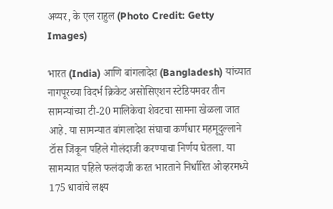अय्यर, के एल राहुल (Photo Credit: Getty Images)

भारत (India) आणि बांगलादेश (Bangladesh) यांच्यात नागपूरच्या विदर्भ क्रिकेट असोसिएशन स्टेडियमवर तीन सामन्यांच्या टी-20 मालिकेचा शेवटचा सामना खेळला जात आहे. या सामन्यात बांगलादेश संघाचा कर्णधार महमूदुल्लाने टॉस जिंकून पहिले गोलंदाजी करण्याचा निर्णय घेतला. या सामन्यात पहिले फलंदाजी करत भारताने निर्धारित ओव्हरमध्ये 175 धावांचे लक्ष्य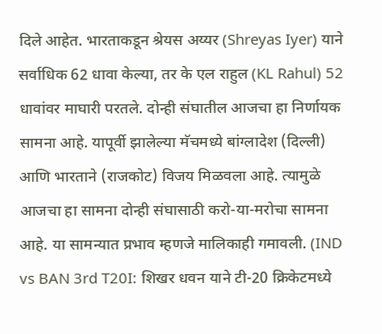दिले आहेत. भारताकडून श्रेयस अय्यर (Shreyas Iyer) याने सर्वाधिक 62 धावा केल्या, तर के एल राहुल (KL Rahul) 52 धावांवर माघारी परतले. दोन्ही संघातील आजचा हा निर्णायक सामना आहे. यापूर्वी झालेल्या मॅचमध्ये बांग्लादेश (दिल्ली) आणि भारताने (राजकोट) विजय मिळवला आहे. त्यामुळे आजचा हा सामना दोन्ही संघासाठी करो-या-मरोचा सामना आहे. या सामन्यात प्रभाव म्हणजे मालिकाही गमावली. (IND vs BAN 3rd T20I: शिखर धवन याने टी-20 क्रिकेटमध्ये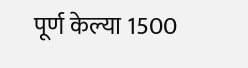पूर्ण केल्या 1500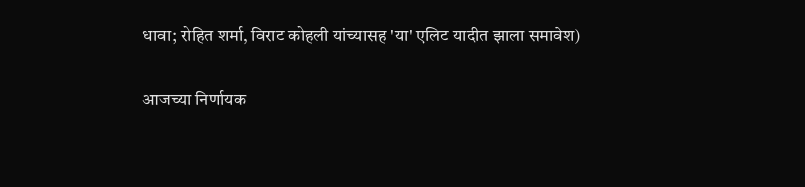धावा; रोहित शर्मा, विराट कोहली यांच्यासह 'या' एलिट यादीत झाला समावेश)

आजच्या निर्णायक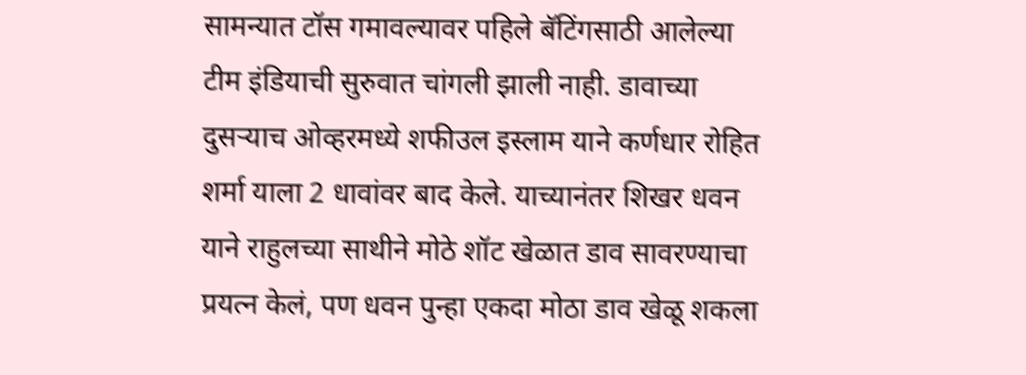सामन्यात टॉस गमावल्यावर पहिले बॅटिंगसाठी आलेल्या टीम इंडियाची सुरुवात चांगली झाली नाही. डावाच्या दुसऱ्याच ओव्हरमध्ये शफीउल इस्लाम याने कर्णधार रोहित शर्मा याला 2 धावांवर बाद केले. याच्यानंतर शिखर धवन याने राहुलच्या साथीने मोठे शॉट खेळात डाव सावरण्याचा प्रयत्न केलं, पण धवन पुन्हा एकदा मोठा डाव खेळू शकला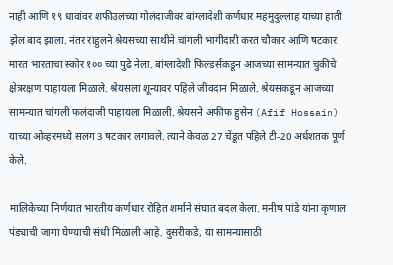नाही आणि १९ धावांवर शफीउलच्या गोलंदाजीवर बांग्लादेशी कर्णधार महमुदुल्लाह याच्या हाती झेल बाद झाला. नंतर राहुलने श्रेयसच्या साथीने चांगली भागीदारी करत चौकार आणि षटकार मारत भारताचा स्कोर १०० च्या पुढे नेला. बांग्लादेशी फिल्डर्सकडून आजच्या सामन्यात चुकीचे क्षेत्ररक्षण पाहायला मिळाले. श्रेयसला शून्यावर पहिले जीवदान मिळाले. श्रेयसकडून आजच्या सामन्यात चांगली फलंदाजी पाहायला मिळाली. श्रेयसने अफीफ हुसेन (Afif Hossain) याच्या ओव्हरमध्ये सलग 3 षटकार लगावले. त्याने केवळ 27 चेंडूत पहिले टी-20 अर्धशतक पूर्ण केले.

मालिकेच्या निर्णयात भारतीय कर्णधार रोहित शर्माने संघात बदल केला. मनीष पांडे यांना कृणाल पंड्याची जागा घेण्याची संधी मिळाली आहे. दुसरीकडे, या सामन्यासाठी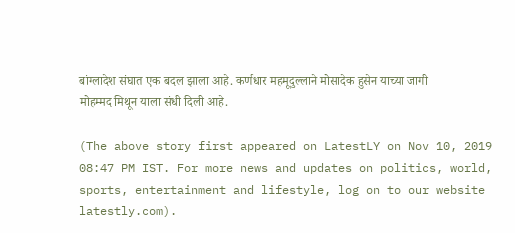बांग्लादेश संघात एक बदल झाला आहे. कर्णधार महमूदुल्लाने मोसादेक हुसेन याच्या जागी मोहम्मद मिथून याला संधी दिली आहे.

(The above story first appeared on LatestLY on Nov 10, 2019 08:47 PM IST. For more news and updates on politics, world, sports, entertainment and lifestyle, log on to our website latestly.com).